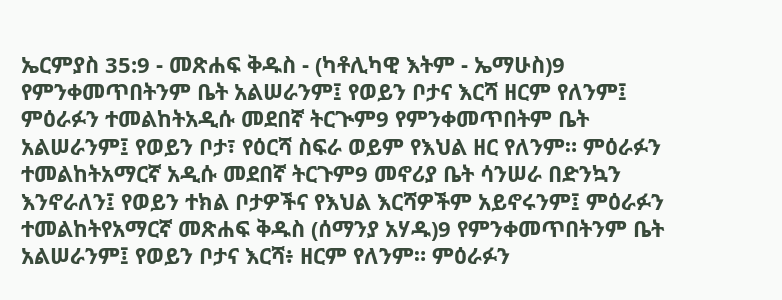ኤርምያስ 35:9 - መጽሐፍ ቅዱስ - (ካቶሊካዊ እትም - ኤማሁስ)9 የምንቀመጥበትንም ቤት አልሠራንም፤ የወይን ቦታና እርሻ ዘርም የለንም፤ ምዕራፉን ተመልከትአዲሱ መደበኛ ትርጒም9 የምንቀመጥበትም ቤት አልሠራንም፤ የወይን ቦታ፣ የዕርሻ ስፍራ ወይም የእህል ዘር የለንም። ምዕራፉን ተመልከትአማርኛ አዲሱ መደበኛ ትርጉም9 መኖሪያ ቤት ሳንሠራ በድንኳን እንኖራለን፤ የወይን ተክል ቦታዎችና የእህል እርሻዎችም አይኖሩንም፤ ምዕራፉን ተመልከትየአማርኛ መጽሐፍ ቅዱስ (ሰማንያ አሃዱ)9 የምንቀመጥበትንም ቤት አልሠራንም፤ የወይን ቦታና እርሻ፥ ዘርም የለንም። ምዕራፉን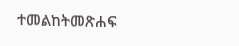ተመልከትመጽሐፍ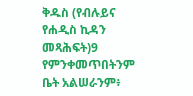ቅዱስ (የብሉይና የሐዲስ ኪዳን መጻሕፍት)9 የምንቀመጥበትንም ቤት አልሠራንም፥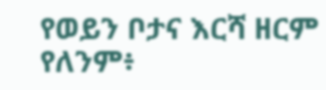የወይን ቦታና እርሻ ዘርም የለንም፥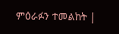ምዕራፉን ተመልከት |